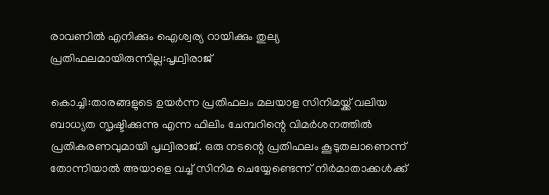രാവണിൽ എനിക്കും ഐശ്വര്യ റായിക്കും തുല്യ പ്രതിഫലമായിരുന്നില്ല:പൃഥ്വിരാജ്

കൊച്ചി:താരങ്ങളുടെ ഉയര്‍ന്ന പ്രതിഫലം മലയാള സിനിമയ്ക്ക് വലിയ ബാധ്യത സൃഷ്ടിക്കുന്നു എന്ന ഫിലിം ചേമ്പറിന്റെ വിമര്‍ശനത്തില്‍ പ്രതികരണവുമായി പൃഥ്വിരാജ്. ഒരു നടന്റെ പ്രതിഫലം കൂടുതലാണെന്ന് തോന്നിയാല്‍ അയാളെ വച്ച് സിനിമ ചെയ്യേണ്ടെന്ന് നിര്‍മാതാക്കള്‍ക്ക്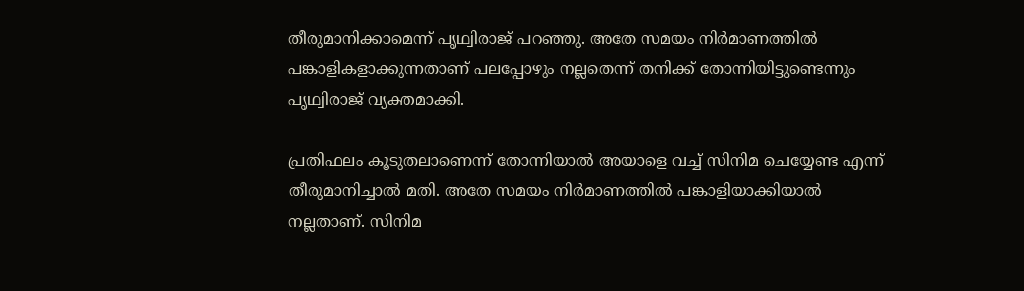തീരുമാനിക്കാമെന്ന് പൃഥ്വിരാജ് പറഞ്ഞു. അതേ സമയം നിര്‍മാണത്തില്‍ പങ്കാളികളാക്കുന്നതാണ് പലപ്പോഴും നല്ലതെന്ന് തനിക്ക് തോന്നിയിട്ടുണ്ടെന്നും പൃഥ്വിരാജ് വ്യക്തമാക്കി.

പ്രതിഫലം കൂടുതലാണെന്ന് തോന്നിയാല്‍ അയാളെ വച്ച് സിനിമ ചെയ്യേണ്ട എന്ന് തീരുമാനിച്ചാല്‍ മതി. അതേ സമയം നിര്‍മാണത്തില്‍ പങ്കാളിയാക്കിയാല്‍ നല്ലതാണ്. സിനിമ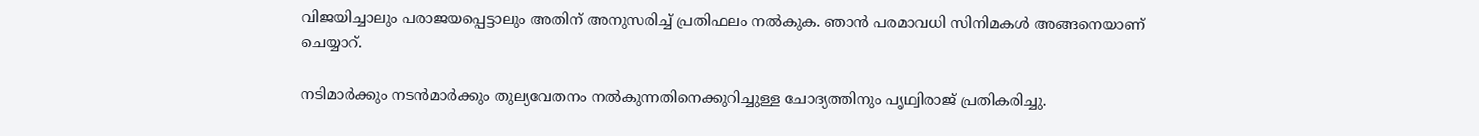വിജയിച്ചാലും പരാജയപ്പെട്ടാലും അതിന് അനുസരിച്ച് പ്രതിഫലം നല്‍കുക. ഞാന്‍ പരമാവധി സിനിമകള്‍ അങ്ങനെയാണ് ചെയ്യാറ്.

നടിമാര്‍ക്കും നടന്‍മാര്‍ക്കും തുല്യവേതനം നല്‍കുന്നതിനെക്കുറിച്ചുള്ള ചോദ്യത്തിനും പൃഥ്വിരാജ് പ്രതികരിച്ചു.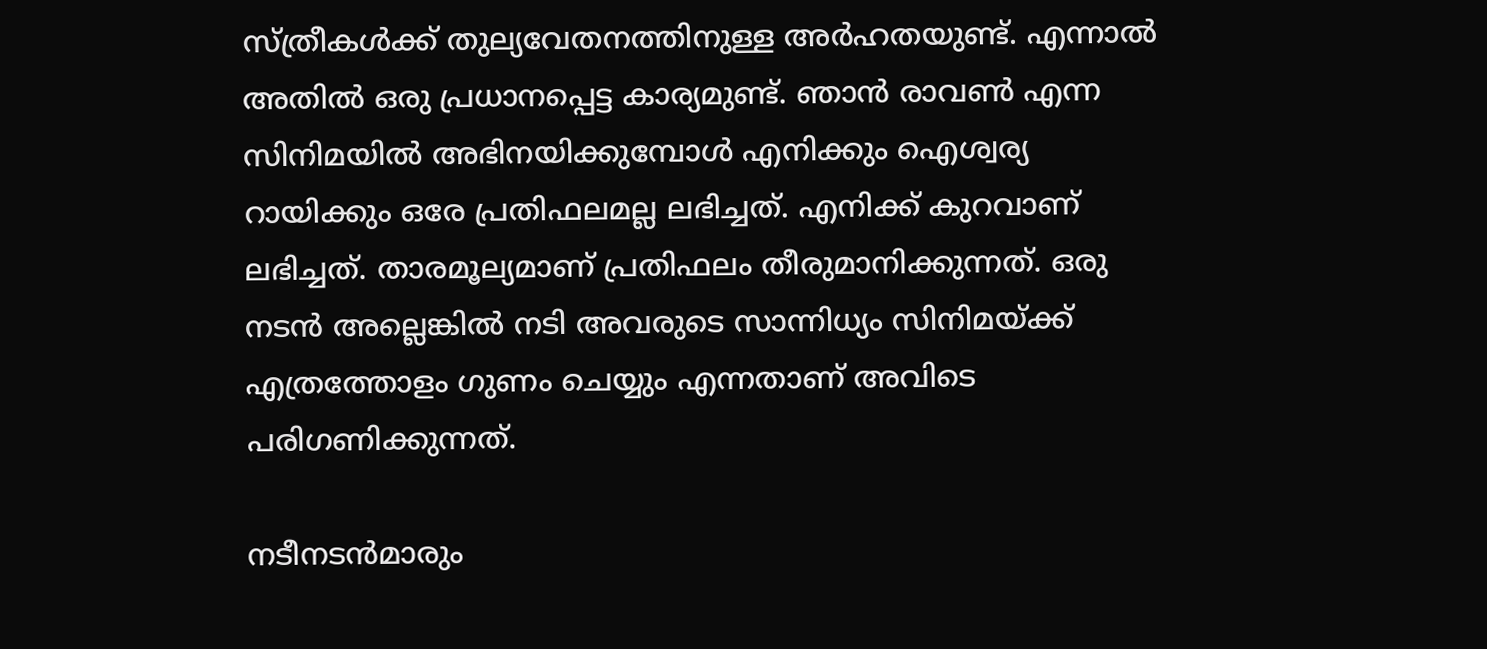സ്ത്രീകള്‍ക്ക് തുല്യവേതനത്തിനുള്ള അര്‍ഹതയുണ്ട്. എന്നാല്‍ അതില്‍ ഒരു പ്രധാനപ്പെട്ട കാര്യമുണ്ട്. ഞാന്‍ രാവണ്‍ എന്ന സിനിമയില്‍ അഭിനയിക്കുമ്പോള്‍ എനിക്കും ഐശ്വര്യ റായിക്കും ഒരേ പ്രതിഫലമല്ല ലഭിച്ചത്. എനിക്ക് കുറവാണ് ലഭിച്ചത്. താരമൂല്യമാണ് പ്രതിഫലം തീരുമാനിക്കുന്നത്. ഒരു നടന്‍ അല്ലെങ്കില്‍ നടി അവരുടെ സാന്നിധ്യം സിനിമയ്ക്ക് എത്രത്തോളം ഗുണം ചെയ്യും എന്നതാണ് അവിടെ പരിഗണിക്കുന്നത്.

നടീനടന്‍മാരും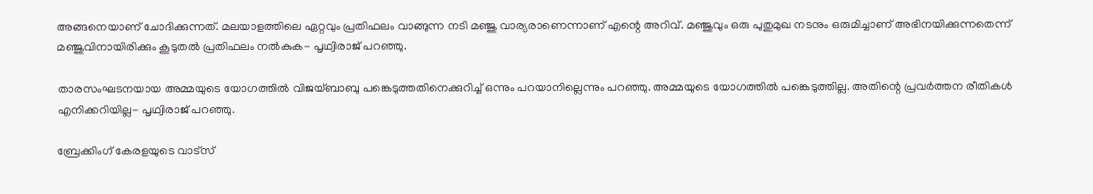അങ്ങനെയാണ് ചോദിക്കുന്നത്. മലയാളത്തിലെ ഏറ്റവും പ്രതിഫലം വാങ്ങുന്ന നടി മഞ്ജു വാര്യരാണെന്നാണ് എന്റെ അറിവ്. മഞ്ജുവും ഒരു പുതുമുഖ നടനും ഒരുമിച്ചാണ് അഭിനയിക്കുന്നതെന്ന് മഞ്ജുവിനായിരിക്കും കൂടുതല്‍ പ്രതിഫലം നല്‍കുക- പൃഥ്വിരാജ് പറഞ്ഞു.

താരസംഘടനയായ അമ്മയുടെ യോഗത്തില്‍ വിജയ്ബാബു പങ്കെടുത്തതിനെക്കുറിച്ച് ഒന്നും പറയാനില്ലെന്നും പറഞ്ഞു. അമ്മയുടെ യോഗത്തില്‍ പങ്കെടുത്തില്ല. അതിന്റെ പ്രവര്‍ത്തന രീതികള്‍ എനിക്കറിയില്ല- പൃഥ്വിരാജ് പറഞ്ഞു.

ബ്രേക്കിംഗ് കേരളയുടെ വാട്സ്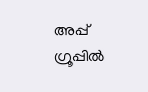അപ്പ് ഗ്രൂപ്പിൽ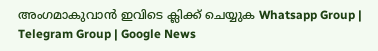അംഗമാകുവാൻ ഇവിടെ ക്ലിക്ക് ചെയ്യുക Whatsapp Group | Telegram Group | Google News